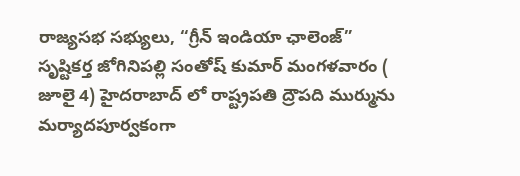రాజ్యసభ సభ్యులు, “గ్రీన్ ఇండియా ఛాలెంజ్” సృష్టికర్త జోగినిపల్లి సంతోష్ కుమార్ మంగళవారం ( జూలై 4) హైదరాబాద్ లో రాష్ట్రపతి ద్రౌపది ముర్మును మర్యాదపూర్వకంగా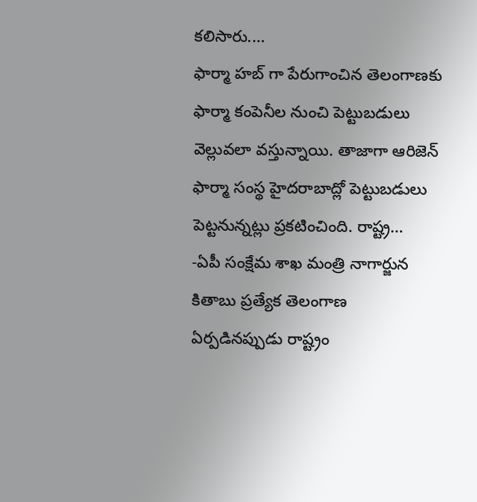కలిసారు.…
ఫార్మా హబ్ గా పేరుగాంచిన తెలంగాణకు ఫార్మా కంపెనీల నుంచి పెట్టుబడులు వెల్లువలా వస్తున్నాయి. తాజాగా ఆరిజెన్ ఫార్మా సంస్థ హైదరాబాద్లో పెట్టుబడులు పెట్టనున్నట్లు ప్రకటించింది. రాష్ట్ర…
-ఏపీ సంక్షేమ శాఖ మంత్రి నాగార్జున కితాబు ప్రత్యేక తెలంగాణ ఏర్పడినప్పుడు రాష్ట్రం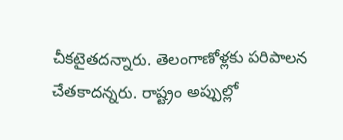చీకటైతదన్నారు. తెలంగాణోళ్లకు పరిపాలన చేతకాదన్నరు. రాష్ట్రం అప్పుల్లో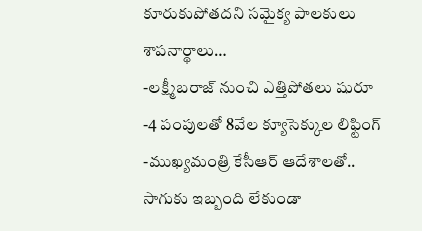కూరుకుపోతదని సమైక్య పాలకులు శాపనార్థాలు…
-లక్ష్మీబరాజ్ నుంచి ఎత్తిపోతలు షురూ -4 పంపులతో 8వేల క్యూసెక్కుల లిఫ్టింగ్ -ముఖ్యమంత్రి కేసీఆర్ ఆదేశాలతో.. సాగుకు ఇబ్బంది లేకుండా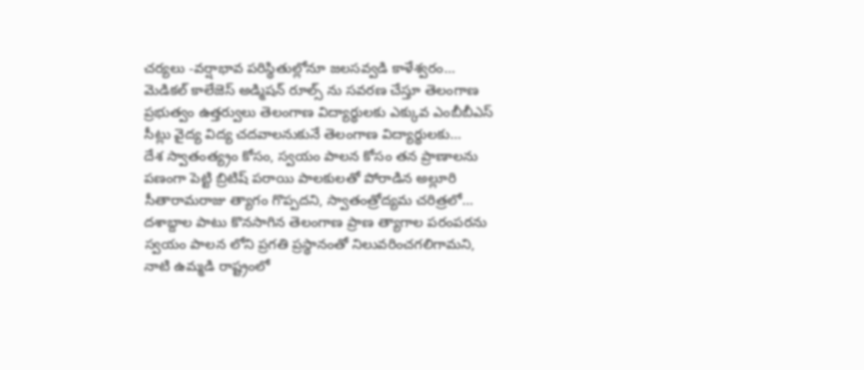చర్యలు -వర్షాభావ పరిస్థితుల్లోనూ జలసవ్వడి కాళేశ్వరం…
మెడికల్ కాలేజెస్ అడ్మిషన్ రూల్స్ ను సవరణ చేస్తూ తెలంగాణ ప్రభుత్వం ఉత్తర్వులు తెలంగాణ విద్యార్థులకు ఎక్కువ ఎంబీబీఎస్ సీట్లు వైద్య విద్య చదవాలనుకునే తెలంగాణ విద్యార్థులకు…
దేశ స్వాతంత్య్రం కోసం, స్వయం పాలన కోసం తన ప్రాణాలను పణంగా పెట్టి బ్రిటిష్ పరాయి పాలకులతో పోరాడిన అల్లూరి సీతారామరాజు త్యాగం గొప్పదని, స్వాతంత్రోద్యమ చరిత్రలో…
దశాబ్దాల పాటు కొనసాగిన తెలంగాణ ప్రాణ త్యాగాల పరంపరను స్వయం పాలన లోని ప్రగతి ప్రస్థానంతో నిలువరించగలిగామని, నాటి ఉమ్మడి రాష్ట్రంలో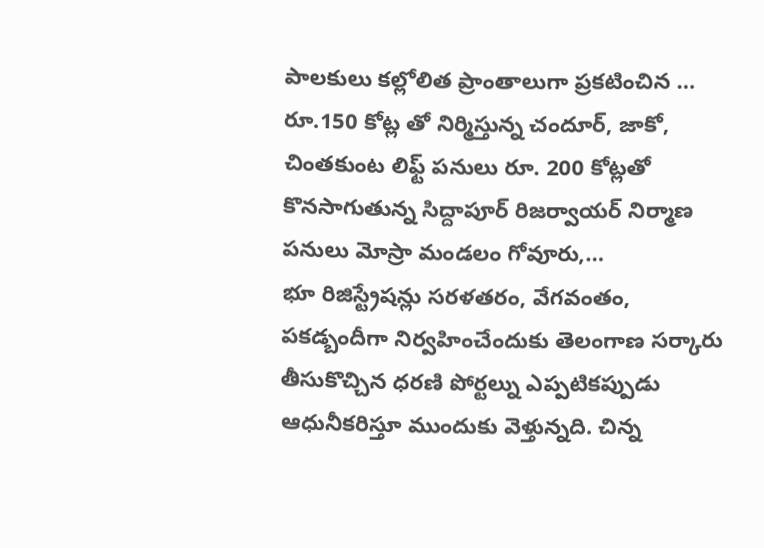పాలకులు కల్లోలిత ప్రాంతాలుగా ప్రకటించిన …
రూ.150 కోట్ల తో నిర్మిస్తున్న చందూర్, జాకో, చింతకుంట లిఫ్ట్ పనులు రూ. 200 కోట్లతో కొనసాగుతున్న సిద్దాపూర్ రిజర్వాయర్ నిర్మాణ పనులు మోస్రా మండలం గోవూరు,…
భూ రిజిస్ట్రేషన్లు సరళతరం, వేగవంతం, పకడ్బందీగా నిర్వహించేందుకు తెలంగాణ సర్కారు తీసుకొచ్చిన ధరణి పోర్టల్ను ఎప్పటికప్పుడు ఆధునీకరిస్తూ ముందుకు వెళ్తున్నది. చిన్న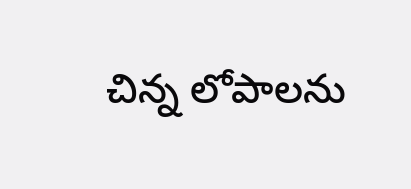చిన్న లోపాలను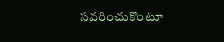సవరించుకొంటూ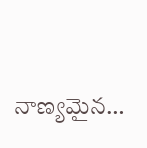నాణ్యమైన…